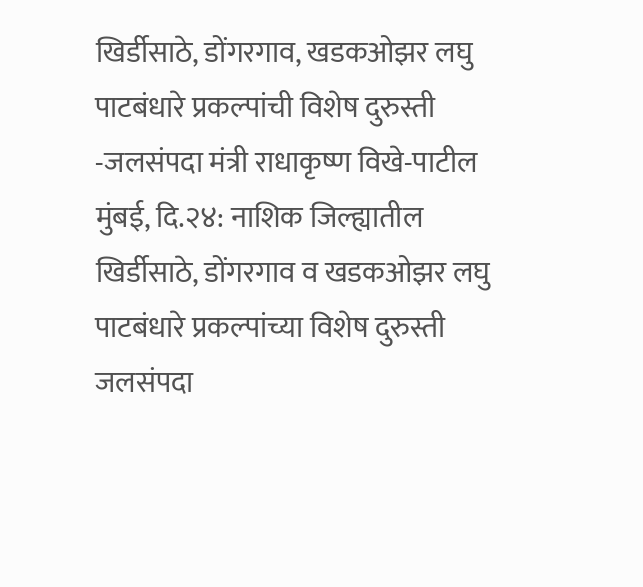खिर्डीसाठे, डोंगरगाव, खडकओझर लघु पाटबंधारे प्रकल्पांची विशेष दुरुस्ती -जलसंपदा मंत्री राधाकृष्ण विखे-पाटील
मुंबई, दि.२४: नाशिक जिल्ह्यातील खिर्डीसाठे, डोंगरगाव व खडकओझर लघु पाटबंधारे प्रकल्पांच्या विशेष दुरुस्ती जलसंपदा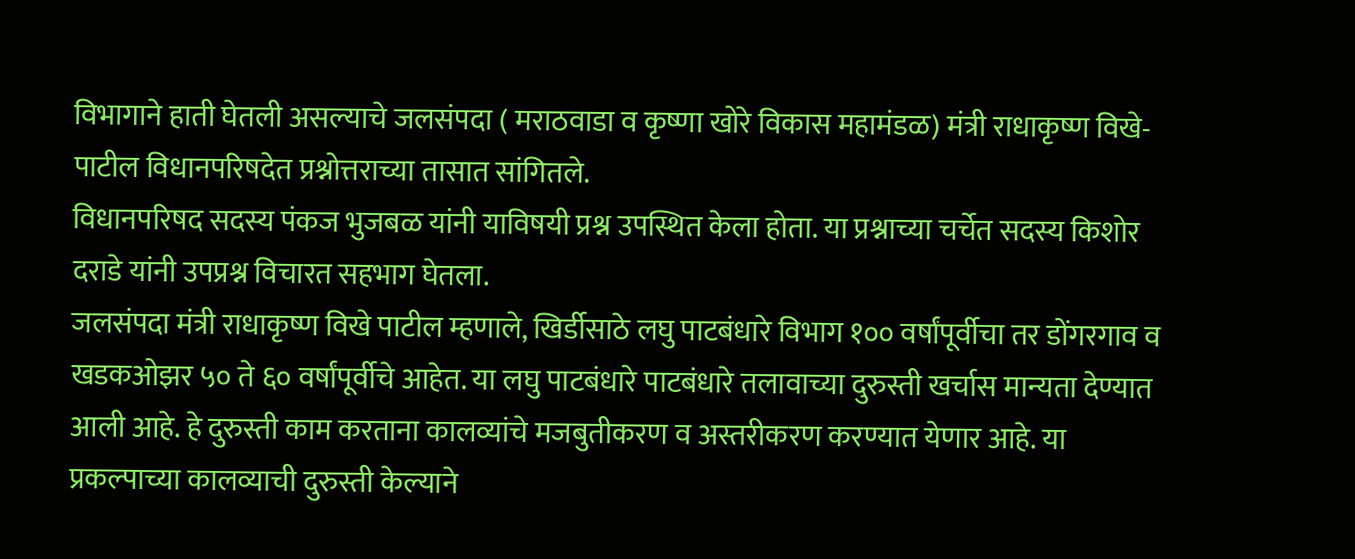विभागाने हाती घेतली असल्याचे जलसंपदा ( मराठवाडा व कृष्णा खोरे विकास महामंडळ) मंत्री राधाकृष्ण विखे-पाटील विधानपरिषदेत प्रश्नोत्तराच्या तासात सांगितले.
विधानपरिषद सदस्य पंकज भुजबळ यांनी याविषयी प्रश्न उपस्थित केला होता. या प्रश्नाच्या चर्चेत सदस्य किशोर दराडे यांनी उपप्रश्न विचारत सहभाग घेतला.
जलसंपदा मंत्री राधाकृष्ण विखे पाटील म्हणाले, खिर्डीसाठे लघु पाटबंधारे विभाग १०० वर्षांपूर्वीचा तर डोंगरगाव व खडकओझर ५० ते ६० वर्षांपूर्वीचे आहेत. या लघु पाटबंधारे पाटबंधारे तलावाच्या दुरुस्ती खर्चास मान्यता देण्यात आली आहे. हे दुरुस्ती काम करताना कालव्यांचे मजबुतीकरण व अस्तरीकरण करण्यात येणार आहे. या प्रकल्पाच्या कालव्याची दुरुस्ती केल्याने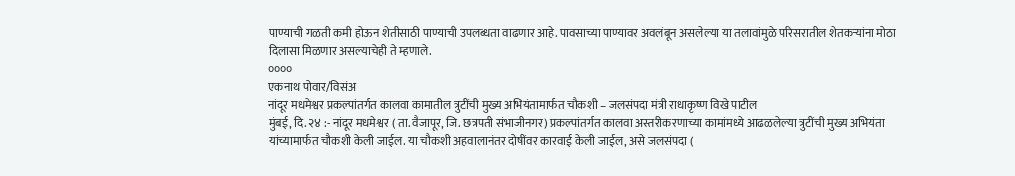पाण्याची गळती कमी होऊन शेतीसाठी पाण्याची उपलब्धता वाढणार आहे. पावसाच्या पाण्यावर अवलंबून असलेल्या या तलावांमुळे परिसरातील शेतकऱ्यांना मोठा दिलासा मिळणार असल्याचेही ते म्हणाले.
००००
एकनाथ पोवार/विसंअ
नांदूर मधमेश्वर प्रकल्पांतर्गत कालवा कामातील त्रुटींची मुख्य अभियंतामार्फत चौकशी – जलसंपदा मंत्री राधाकृष्ण विखे पाटील
मुंबई, दि. २४ :- नांदूर मधमेश्वर ( ता. वैजापूर, जि. छत्रपती संभाजीनगर) प्रकल्पांतर्गत कालवा अस्तरीकरणाच्या कामांमध्ये आढळलेल्या त्रुटींची मुख्य अभियंता यांच्यामार्फत चौकशी केली जाईल. या चौकशी अहवालानंतर दोषींवर कारवाई केली जाईल, असे जलसंपदा (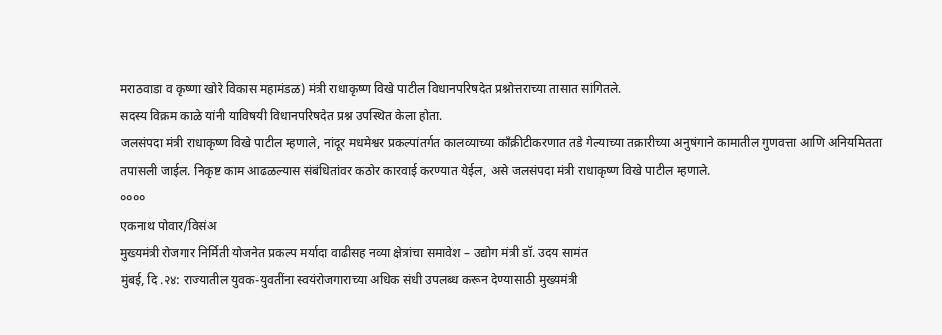मराठवाडा व कृष्णा खोरे विकास महामंडळ) मंत्री राधाकृष्ण विखे पाटील विधानपरिषदेत प्रश्नोत्तराच्या तासात सांगितले.
सदस्य विक्रम काळे यांनी याविषयी विधानपरिषदेत प्रश्न उपस्थित केला होता.
जलसंपदा मंत्री राधाकृष्ण विखे पाटील म्हणाले, नांदूर मधमेश्वर प्रकल्पांतर्गत कालव्याच्या काँक्रीटीकरणात तडे गेल्याच्या तक्रारीच्या अनुषंगाने कामातील गुणवत्ता आणि अनियमितता तपासली जाईल. निकृष्ट काम आढळल्यास संबंधितांवर कठोर कारवाई करण्यात येईल, असे जलसंपदा मंत्री राधाकृष्ण विखे पाटील म्हणाले.
००००
एकनाथ पोवार/विसंअ
मुख्यमंत्री रोजगार निर्मिती योजनेत प्रकल्प मर्यादा वाढीसह नव्या क्षेत्रांचा समावेश – उद्योग मंत्री डॉ. उदय सामंत
मुंबई, दि .२४: राज्यातील युवक-युवतींना स्वयंरोजगाराच्या अधिक संधी उपलब्ध करून देण्यासाठी मुख्यमंत्री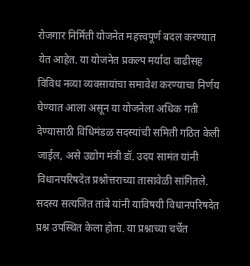रोजगार निर्मिती योजनेत महत्त्वपूर्ण बदल करण्यात येत आहेत. या योजनेत प्रकल्प मर्यादा वाढीसह विविध नव्या व्यवसायांचा समावेश करण्याचा निर्णय घेण्यात आला असून या योजनेला अधिक गती देण्यासाठी विधिमंडळ सदस्यांची समिती गठित केली जाईल, असे उद्योग मंत्री डॉ. उदय सामंत यांनी विधानपरिषदेत प्रश्नोत्तराच्या तासावेळी सांगितले.
सदस्य सत्यजित तांबे यांनी याविषयी विधानपरिषदेत प्रश्न उपस्थित केला होता. या प्रश्नाच्या चर्चेत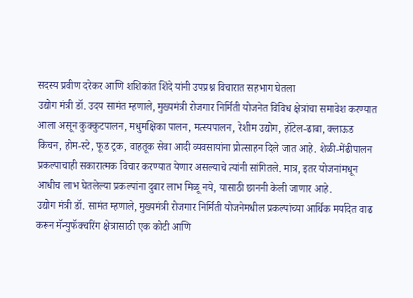सदस्य प्रवीण दरेकर आणि शशिकांत शिंदे यांनी उपप्रश्न विचारात सहभाग घेतला
उद्योग मंत्री डॉ. उदय सामंत म्हणाले, मुख्यमंत्री रोजगार निर्मिती योजनेत विविध क्षेत्रांचा समावेश करण्यात आला असून कुक्कुटपालन, मधुमक्षिका पालन, मत्स्यपालन, रेशीम उद्योग, हॉटेल-ढाबा, क्लाऊड किचन, होम-स्टे, फूड ट्रक, वाहतूक सेवा आदी व्यवसायांना प्रोत्साहन दिले जात आहे. शेळी-मेंढीपालन प्रकल्पाचाही सकारात्मक विचार करण्यात येणार असल्याचे त्यांनी सांगितले. मात्र, इतर योजनांमधून आधीच लाभ घेतलेल्या प्रकल्पांना दुबार लाभ मिळू नये, यासाठी छाननी केली जाणार आहे.
उद्योग मंत्री डॉ. सामंत म्हणाले, मुख्यमंत्री रोजगार निर्मिती योजनेमधील प्रकल्पांच्या आर्थिक मर्यादेत वाढ करून मॅन्युफॅक्चरिंग क्षेत्रासाठी एक कोटी आणि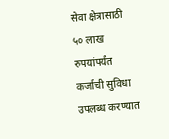सेवा क्षेत्रासाठी ५० लाख रुपयांपर्यंत कर्जाची सुविधा उपलब्ध करण्यात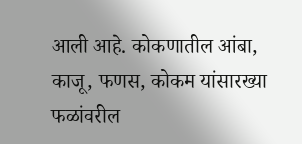आली आहे. कोकणातील आंबा, काजू, फणस, कोकम यांसारख्या फळांवरील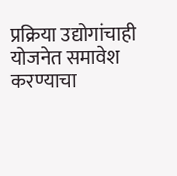प्रक्रिया उद्योगांचाही योजनेत समावेश करण्याचा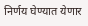निर्णय घेण्यात येणार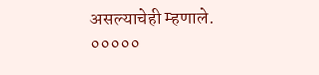असल्याचेही म्हणाले.
०००००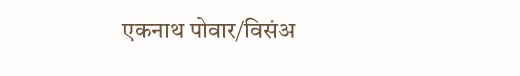एकनाथ पोवार/विसंअ